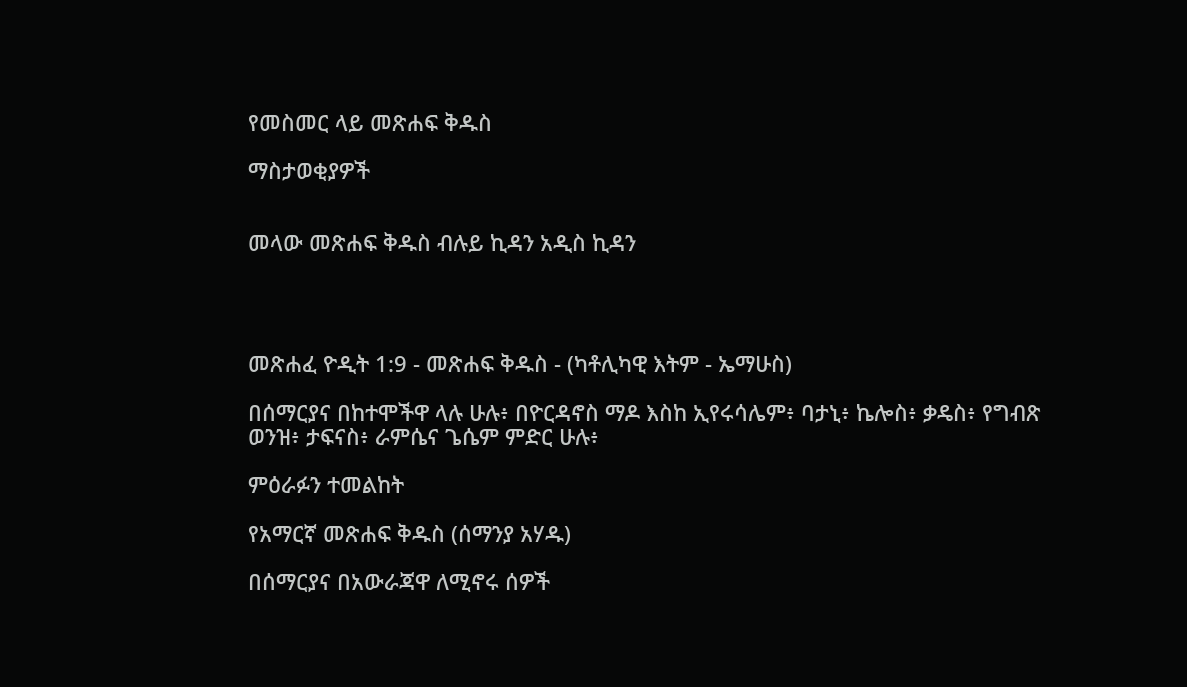የመስመር ላይ መጽሐፍ ቅዱስ

ማስታወቂያዎች


መላው መጽሐፍ ቅዱስ ብሉይ ኪዳን አዲስ ኪዳን




መጽሐፈ ዮዲት 1:9 - መጽሐፍ ቅዱስ - (ካቶሊካዊ እትም - ኤማሁስ)

በሰማርያና በከተሞችዋ ላሉ ሁሉ፥ በዮርዳኖስ ማዶ እስከ ኢየሩሳሌም፥ ባታኒ፥ ኬሎስ፥ ቃዴስ፥ የግብጽ ወንዝ፥ ታፍናስ፥ ራምሴና ጌሴም ምድር ሁሉ፥

ምዕራፉን ተመልከት

የአማርኛ መጽሐፍ ቅዱስ (ሰማንያ አሃዱ)

በሰማርያና በአውራጃዋ ለሚኖሩ ሰዎች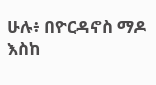ሁሉ፥ በዮርዳኖስ ማዶ እስከ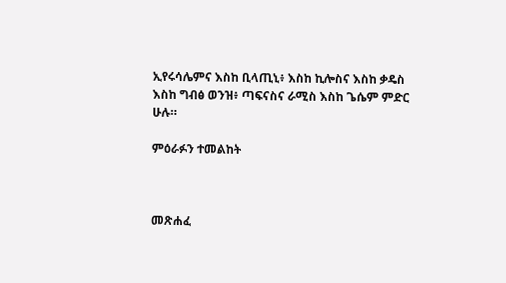ኢየሩሳሌምና እስከ ቢላጢኒ፥ እስከ ኪሎስና እስከ ቃዴስ እስከ ግብፅ ወንዝ፥ ጣፍናስና ራሚስ እስከ ጌሴም ምድር ሁሉ።

ምዕራፉን ተመልከት



መጽሐፈ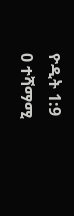ዮዲት 1:9
0 ተሻማሚ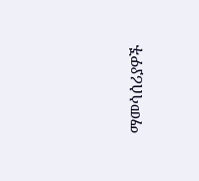ማመሳሰሪያዎች